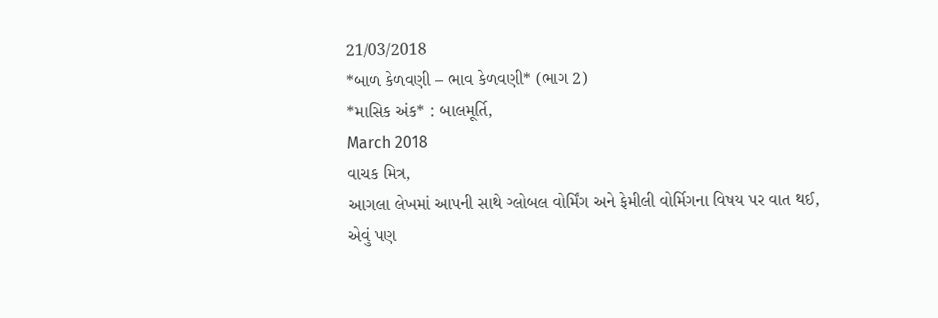21/03/2018
*બાળ કેળવણી – ભાવ કેળવણી* (ભાગ 2)
*માસિક અંક* : બાલમૂર્તિ,
March 2018
વાચક મિત્ર,
આગલા લેખમાં આપની સાથે ગ્લોબલ વોર્મિંગ અને ફેમીલી વોર્મિગના વિષય પર વાત થઈ, એવું પણ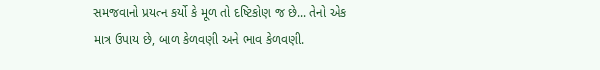સમજવાનો પ્રયત્ન કર્યો કે મૂળ તો દષ્ટિકોણ જ છે... તેનો એક માત્ર ઉપાય છે, બાળ કેળવણી અને ભાવ કેળવણી.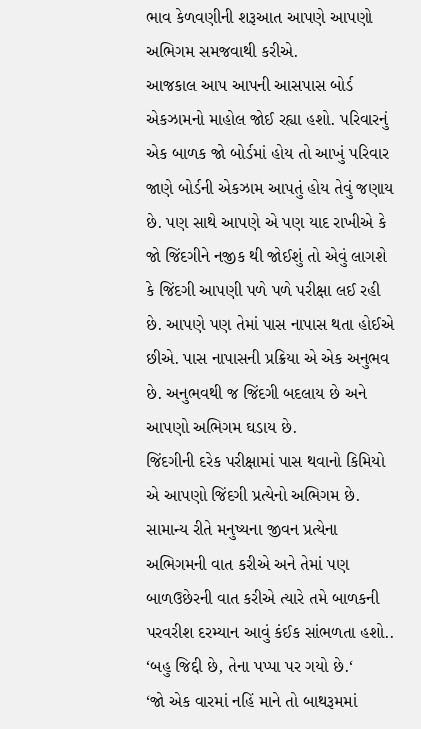ભાવ કેળવણીની શરૂઆત આપણે આપણો અભિગમ સમજવાથી કરીએ.
આજકાલ આપ આપની આસપાસ બોર્ડ એકઝામનો માહોલ જોઈ રહ્યા હશો. પરિવારનું એક બાળક જો બોર્ડમાં હોય તો આખું પરિવાર જાણે બોર્ડની એકઝામ આપતું હોય તેવું જણાય છે. પણ સાથે આપણે એ પણ યાદ રાખીએ કે જો જિંદગીને નજીક થી જોઈશું તો એવું લાગશે કે જિંદગી આપણી પળે પળે પરીક્ષા લઈ રહી છે. આપણે પણ તેમાં પાસ નાપાસ થતા હોઈએ છીએ. પાસ નાપાસની પ્રક્રિયા એ એક અનુભવ છે. અનુભવથી જ જિંદગી બદલાય છે અને આપણો અભિગમ ઘડાય છે.
જિંદગીની દરેક પરીક્ષામાં પાસ થવાનો કિમિયો એ આપણો જિંદગી પ્રત્યેનો અભિગમ છે.
સામાન્ય રીતે મનુષ્યના જીવન પ્રત્યેના અભિગમની વાત કરીએ અને તેમાં પણ બાળઉછેરની વાત કરીએ ત્યારે તમે બાળકની પરવરીશ દરમ્યાન આવું કંઈક સાંભળતા હશો..
‘બહુ જિદ્દી છે, તેના પપ્પા પર ગયો છે.‘
‘જો એક વારમાં નહિં માને તો બાથરૂમમાં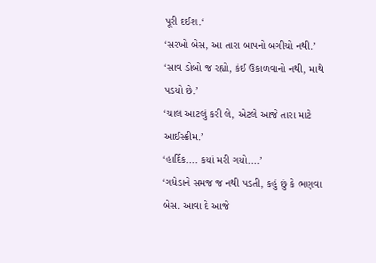પૂરી દઈશ.‘
‘સરખો બેસ, આ તારા બાપનો બગીચો નથી.’
‘સાવ ડોબો જ રહ્યો, કંઈ ઉકાળવાનો નથી, માથે પડયો છે.’
‘ચાલ આટલું કરી લે, એટલે આજે તારા માટે આઈસ્ક્રીમ.’
‘હાર્દિક.... કયાં મરી ગયો....’
‘ગધેડાને સમજ જ નથી પડતી, કહું છું કે ભણવા બેસ. આવા દે આજે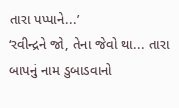તારા પપ્પાને...’
‘રવીન્દ્રને જો, તેના જેવો થા... તારા બાપનું નામ ડુબાડવાનો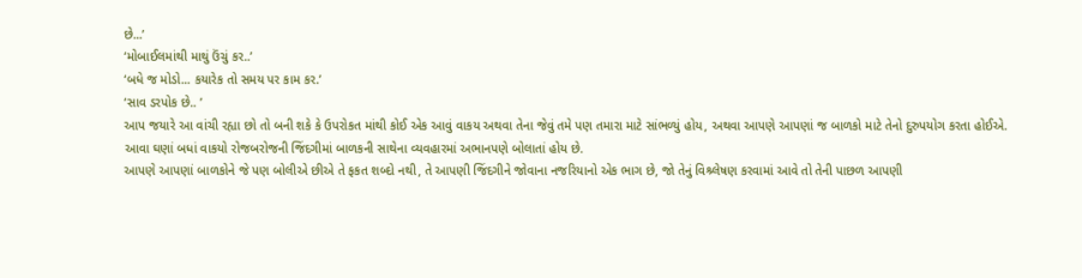છે...’
‘મોબાઈલમાંથી માથું ઉંચું કર..’
‘બધે જ મોડો... કયારેક તો સમય પર કામ કર.’
‘સાવ ડરપોક છે.. ’
આપ જયારે આ વાંચી રહ્યા છો તો બની શકે કે ઉપરોકત માંથી કોઈ એક આવું વાકય અથવા તેના જેવું તમે પણ તમારા માટે સાંભળ્યું હોય, અથવા આપણે આપણાં જ બાળકો માટે તેનો દુરુપયોગ કરતા હોઈએ. આવા ઘણાં બધાં વાકયો રોજબરોજની જિંદગીમાં બાળકની સાથેના વ્યવહારમાં અભાનપણે બોલાતાં હોય છે.
આપણે આપણાં બાળકોને જે પણ બોલીએ છીએ તે ફકત શબ્દો નથી, તે આપણી જિંદગીને જોવાના નજરિયાનો એક ભાગ છે, જો તેનું વિશ્ર્લેષણ કરવામાં આવે તો તેની પાછળ આપણી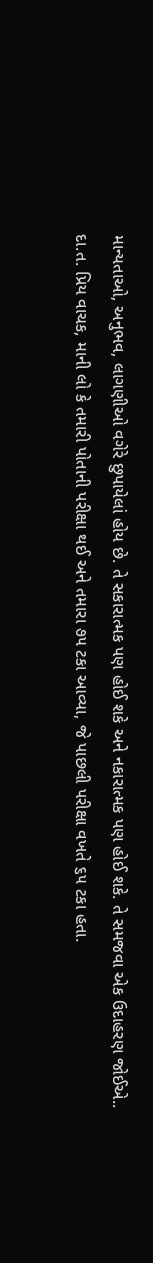માન્યતાઓ, અનુભવ, લાગણીઓ વગેરે છુપાયેલાં હોય છે. તે સકારાત્મક પણ હોઈ શકે અને નકારાત્મક પણ હોઈ શકે. તે સમજવા એક ઉદાહરણ જોઈએ..
દા.ત. પ્રિય વાચક, માની લો કે તમારી પોતાની પરીક્ષા થઈ અને તમારા ૭૫ ટકા આવ્યા, જે પાછલી પરીક્ષા વખતે ૬૫ ટકા હતા.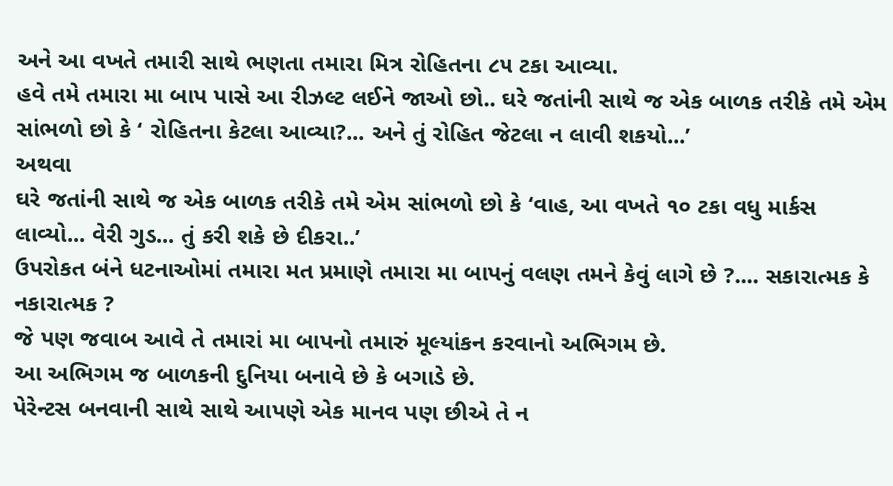અને આ વખતે તમારી સાથે ભણતા તમારા મિત્ર રોહિતના ૮૫ ટકા આવ્યા.
હવે તમે તમારા મા બાપ પાસે આ રીઝલ્ટ લઈને જાઓ છો.. ઘરે જતાંની સાથે જ એક બાળક તરીકે તમે એમ સાંભળો છો કે ‘ રોહિતના કેટલા આવ્યા?... અને તું રોહિત જેટલા ન લાવી શકયો...’
અથવા
ઘરે જતાંની સાથે જ એક બાળક તરીકે તમે એમ સાંભળો છો કે ‘વાહ, આ વખતે ૧૦ ટકા વધુ માર્કસ લાવ્યો... વેરી ગુડ... તું કરી શકે છે દીકરા..’
ઉપરોકત બંને ધટનાઓમાં તમારા મત પ્રમાણે તમારા મા બાપનું વલણ તમને કેવું લાગે છે ?.... સકારાત્મક કે નકારાત્મક ?
જે પણ જવાબ આવે તે તમારાં મા બાપનો તમારું મૂલ્યાંકન કરવાનો અભિગમ છે.
આ અભિગમ જ બાળકની દુનિયા બનાવે છે કે બગાડે છે.
પેરેન્ટસ બનવાની સાથે સાથે આપણે એક માનવ પણ છીએ તે ન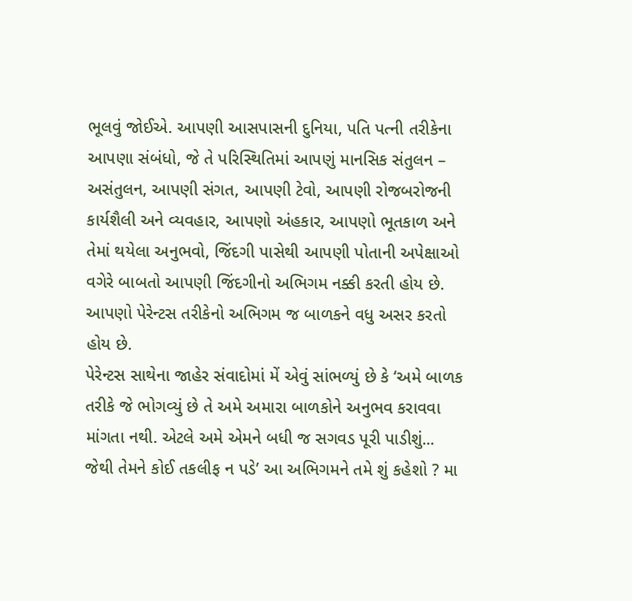ભૂલવું જોઈએ. આપણી આસપાસની દુનિયા, પતિ પત્ની તરીકેના આપણા સંબંધો, જે તે પરિસ્થિતિમાં આપણું માનસિક સંતુલન – અસંતુલન, આપણી સંગત, આપણી ટેવો, આપણી રોજબરોજની કાર્યશૈલી અને વ્યવહાર, આપણો અંહકાર, આપણો ભૂતકાળ અને તેમાં થયેલા અનુભવો, જિંદગી પાસેથી આપણી પોતાની અપેક્ષાઓ વગેરે બાબતો આપણી જિંદગીનો અભિગમ નક્કી કરતી હોય છે.
આપણો પેરેન્ટસ તરીકેનો અભિગમ જ બાળકને વધુ અસર કરતો હોય છે.
પેરેન્ટસ સાથેના જાહેર સંવાદોમાં મેં એવું સાંભળ્યું છે કે ‘અમે બાળક તરીકે જે ભોગવ્યું છે તે અમે અમારા બાળકોને અનુભવ કરાવવા માંગતા નથી. એટલે અમે એમને બધી જ સગવડ પૂરી પાડીશું... જેથી તેમને કોઈ તકલીફ ન પડે’ આ અભિગમને તમે શું કહેશો ? મા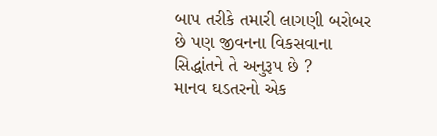બાપ તરીકે તમારી લાગણી બરોબર છે પણ જીવનના વિકસવાના સિદ્ધાંતને તે અનુરૂપ છે ?
માનવ ઘડતરનો એક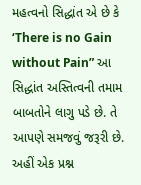મહત્વનો સિદ્ધાંત એ છે કે ‘There is no Gain without Pain” આ સિદ્ધાંત અસ્તિત્વની તમામ બાબતોને લાગુ પડે છે. તે આપણે સમજવું જરૂરી છે.
અહીં એક પ્રશ્ન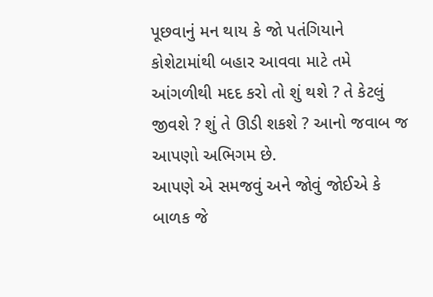પૂછવાનું મન થાય કે જો પતંગિયાને કોશેટામાંથી બહાર આવવા માટે તમે આંગળીથી મદદ કરો તો શું થશે ? તે કેટલું જીવશે ? શું તે ઊડી શકશે ? આનો જવાબ જ આપણો અભિગમ છે.
આપણે એ સમજવું અને જોવું જોઈએ કે બાળક જે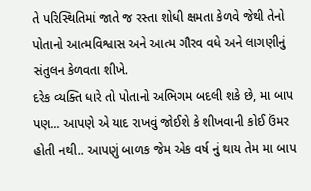તે પરિસ્થિતિમાં જાતે જ રસ્તા શોધી ક્ષમતા કેળવે જેથી તેનો પોતાનો આત્મવિશ્વાસ અને આત્મ ગૌરવ વધે અને લાગણીનું સંતુલન કેળવતા શીખે.
દરેક વ્યક્તિ ધારે તો પોતાનો અભિગમ બદલી શકે છે, મા બાપ પણ... આપણે એ યાદ રાખવું જોઈશે કે શીખવાની કોઈ ઉંમર હોતી નથી.. આપણું બાળક જેમ એક વર્ષ નું થાય તેમ મા બાપ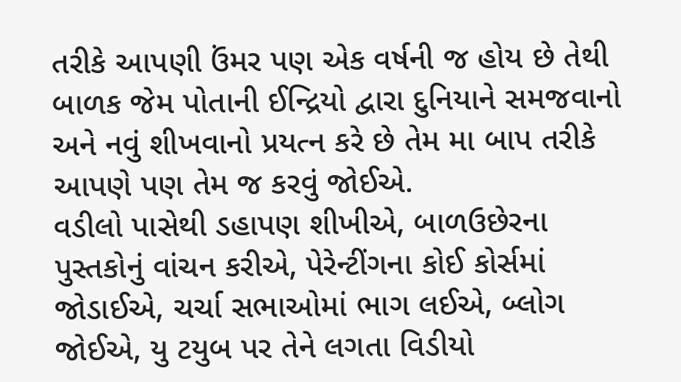તરીકે આપણી ઉંમર પણ એક વર્ષની જ હોય છે તેથી બાળક જેમ પોતાની ઈન્દ્રિયો દ્વારા દુનિયાને સમજવાનો અને નવું શીખવાનો પ્રયત્ન કરે છે તેમ મા બાપ તરીકે આપણે પણ તેમ જ કરવું જોઈએ.
વડીલો પાસેથી ડહાપણ શીખીએ, બાળઉછેરના પુસ્તકોનું વાંચન કરીએ, પેરેન્ટીંગના કોઈ કોર્સમાં જોડાઈએ, ચર્ચા સભાઓમાં ભાગ લઈએ, બ્લોગ જોઈએ, યુ ટયુબ પર તેને લગતા વિડીયો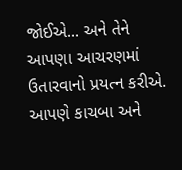જોઈએ... અને તેને આપણા આચરણમાં ઉતારવાનો પ્રયત્ન કરીએ.
આપણે કાચબા અને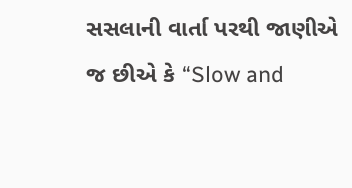સસલાની વાર્તા પરથી જાણીએ જ છીએ કે “Slow and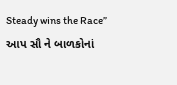Steady wins the Race”
આપ સૌ ને બાળકોનાં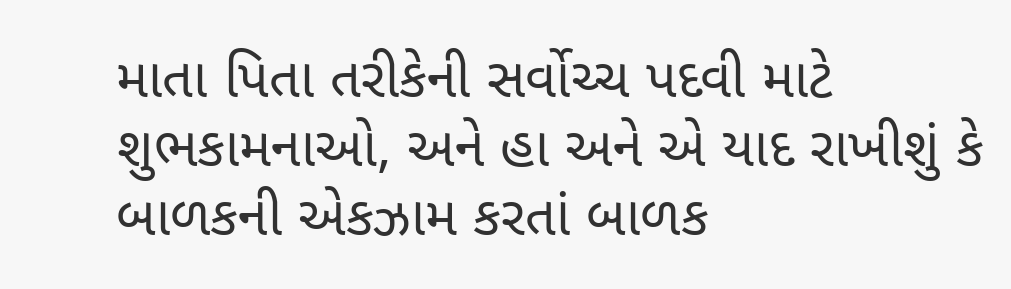માતા પિતા તરીકેની સર્વોચ્ચ પદવી માટે શુભકામનાઓ, અને હા અને એ યાદ રાખીશું કે બાળકની એકઝામ કરતાં બાળક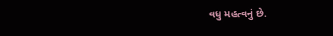વધુ મહત્વનું છે.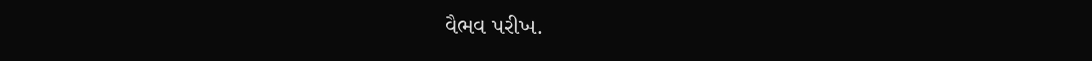વૈભવ પરીખ.